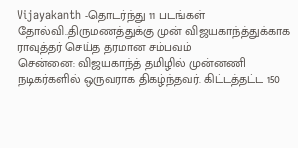Vijayakanth -தொடர்ந்து 11 படங்கள் தோல்வி..திருமணத்துக்கு முன் விஜயகாந்த்துக்காக ராவுத்தர் செய்த தரமான சம்பவம்
சென்னை: விஜயகாந்த் தமிழில் முன்னணி நடிகர்களில் ஒருவராக திகழ்ந்தவர். கிட்டத்தட்ட 150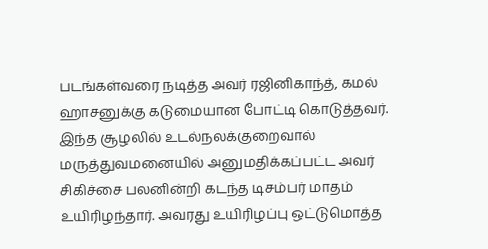படங்கள்வரை நடித்த அவர் ரஜினிகாந்த், கமல் ஹாசனுக்கு கடுமையான போட்டி கொடுத்தவர். இந்த சூழலில் உடல்நலக்குறைவால் மருத்துவமனையில் அனுமதிக்கப்பட்ட அவர் சிகிச்சை பலனின்றி கடந்த டிசம்பர் மாதம் உயிரிழந்தார். அவரது உயிரிழப்பு ஒட்டுமொத்த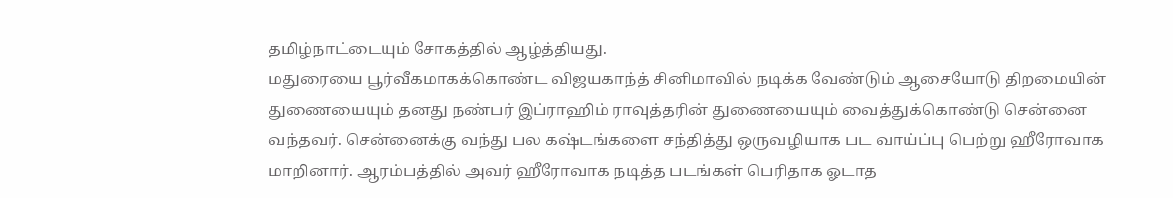தமிழ்நாட்டையும் சோகத்தில் ஆழ்த்தியது.
மதுரையை பூர்வீகமாகக்கொண்ட விஜயகாந்த் சினிமாவில் நடிக்க வேண்டும் ஆசையோடு திறமையின் துணையையும் தனது நண்பர் இப்ராஹிம் ராவுத்தரின் துணையையும் வைத்துக்கொண்டு சென்னை வந்தவர். சென்னைக்கு வந்து பல கஷ்டங்களை சந்தித்து ஒருவழியாக பட வாய்ப்பு பெற்று ஹீரோவாக மாறினார். ஆரம்பத்தில் அவர் ஹீரோவாக நடித்த படங்கள் பெரிதாக ஓடாத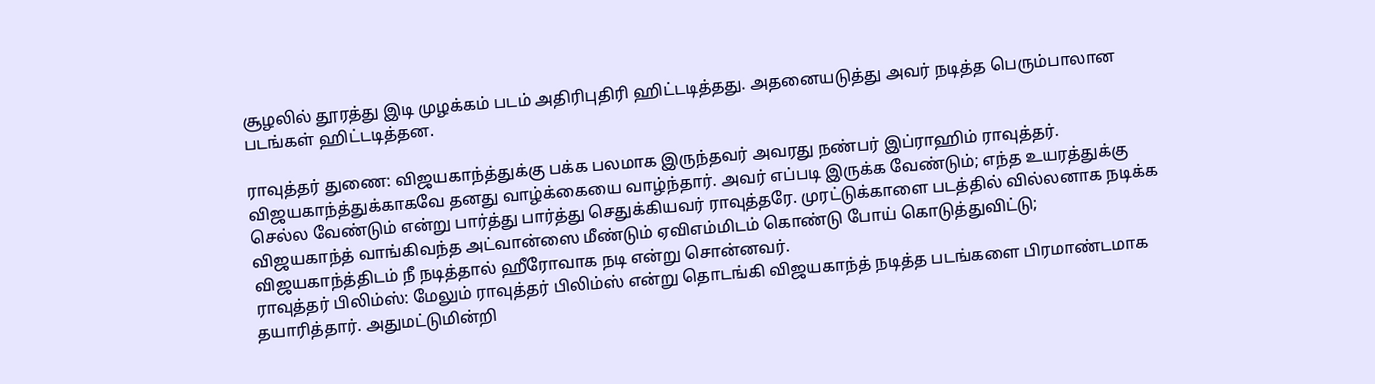சூழலில் தூரத்து இடி முழக்கம் படம் அதிரிபுதிரி ஹிட்டடித்தது. அதனையடுத்து அவர் நடித்த பெரும்பாலான படங்கள் ஹிட்டடித்தன.

ராவுத்தர் துணை: விஜயகாந்த்துக்கு பக்க பலமாக இருந்தவர் அவரது நண்பர் இப்ராஹிம் ராவுத்தர். விஜயகாந்த்துக்காகவே தனது வாழ்க்கையை வாழ்ந்தார். அவர் எப்படி இருக்க வேண்டும்; எந்த உயரத்துக்கு செல்ல வேண்டும் என்று பார்த்து பார்த்து செதுக்கியவர் ராவுத்தரே. முரட்டுக்காளை படத்தில் வில்லனாக நடிக்க விஜயகாந்த் வாங்கிவந்த அட்வான்ஸை மீண்டும் ஏவிஎம்மிடம் கொண்டு போய் கொடுத்துவிட்டு; விஜயகாந்த்திடம் நீ நடித்தால் ஹீரோவாக நடி என்று சொன்னவர்.
ராவுத்தர் பிலிம்ஸ்: மேலும் ராவுத்தர் பிலிம்ஸ் என்று தொடங்கி விஜயகாந்த் நடித்த படங்களை பிரமாண்டமாக தயாரித்தார். அதுமட்டுமின்றி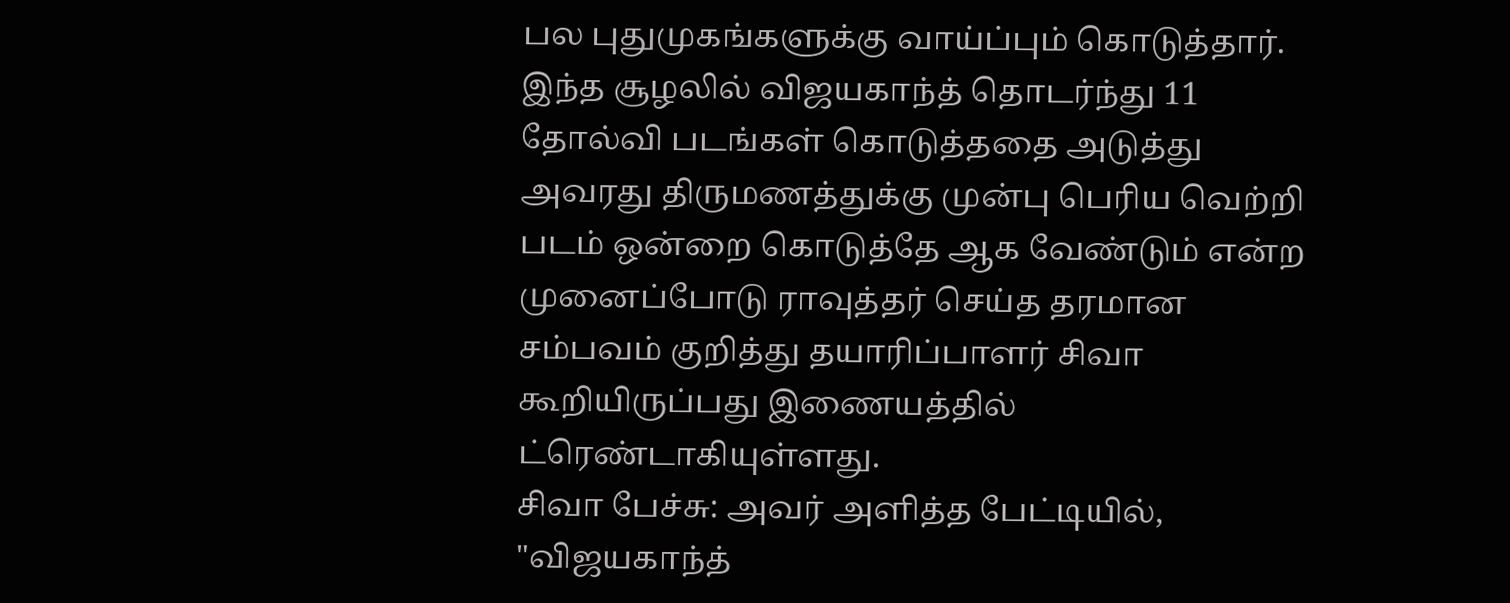பல புதுமுகங்களுக்கு வாய்ப்பும் கொடுத்தார். இந்த சூழலில் விஜயகாந்த் தொடர்ந்து 11 தோல்வி படங்கள் கொடுத்ததை அடுத்து அவரது திருமணத்துக்கு முன்பு பெரிய வெற்றி படம் ஒன்றை கொடுத்தே ஆக வேண்டும் என்ற முனைப்போடு ராவுத்தர் செய்த தரமான சம்பவம் குறித்து தயாரிப்பாளர் சிவா கூறியிருப்பது இணையத்தில் ட்ரெண்டாகியுள்ளது.
சிவா பேச்சு: அவர் அளித்த பேட்டியில், "விஜயகாந்த்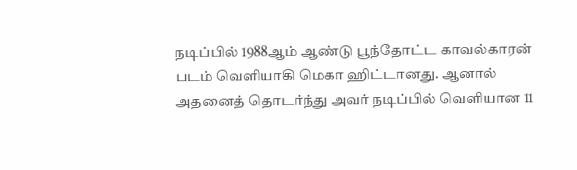நடிப்பில் 1988ஆம் ஆண்டு பூந்தோட்ட காவல்காரன் படம் வெளியாகி மெகா ஹிட்டானது. ஆனால் அதனைத் தொடர்ந்து அவர் நடிப்பில் வெளியான 11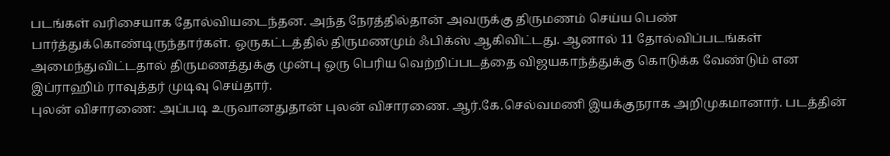படங்கள் வரிசையாக தோல்வியடைந்தன. அந்த நேரத்தில்தான் அவருக்கு திருமணம் செய்ய பெண் பார்த்துக்கொண்டிருந்தார்கள். ஒருகட்டத்தில் திருமணமும் ஃபிக்ஸ் ஆகிவிட்டது. ஆனால் 11 தோல்விப்படங்கள் அமைந்துவிட்டதால் திருமணத்துக்கு முன்பு ஒரு பெரிய வெற்றிப்படத்தை விஜயகாந்த்துக்கு கொடுக்க வேண்டும் என இப்ராஹிம் ராவுத்தர் முடிவு செய்தார்.
புலன் விசாரணை: அப்படி உருவானதுதான் புலன் விசாரணை. ஆர்.கே.செல்வமணி இயக்குநராக அறிமுகமானார். படத்தின்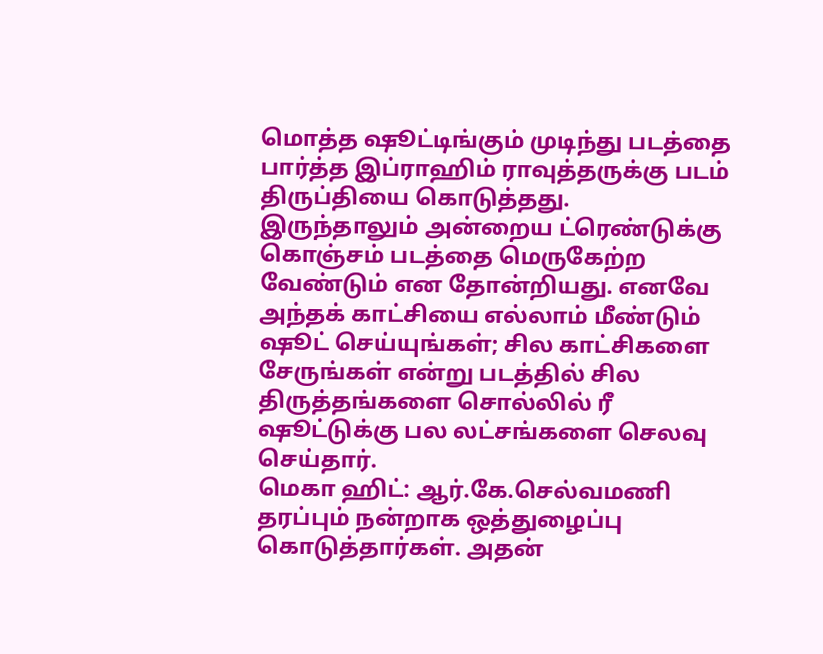மொத்த ஷூட்டிங்கும் முடிந்து படத்தை பார்த்த இப்ராஹிம் ராவுத்தருக்கு படம் திருப்தியை கொடுத்தது. இருந்தாலும் அன்றைய ட்ரெண்டுக்கு கொஞ்சம் படத்தை மெருகேற்ற வேண்டும் என தோன்றியது. எனவே அந்தக் காட்சியை எல்லாம் மீண்டும் ஷூட் செய்யுங்கள்; சில காட்சிகளை சேருங்கள் என்று படத்தில் சில திருத்தங்களை சொல்லில் ரீ ஷூட்டுக்கு பல லட்சங்களை செலவு செய்தார்.
மெகா ஹிட்: ஆர்.கே.செல்வமணி தரப்பும் நன்றாக ஒத்துழைப்பு கொடுத்தார்கள். அதன்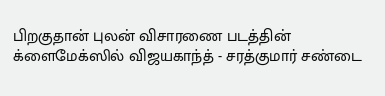பிறகுதான் புலன் விசாரணை படத்தின் க்ளைமேக்ஸில் விஜயகாந்த் - சரத்குமார் சண்டை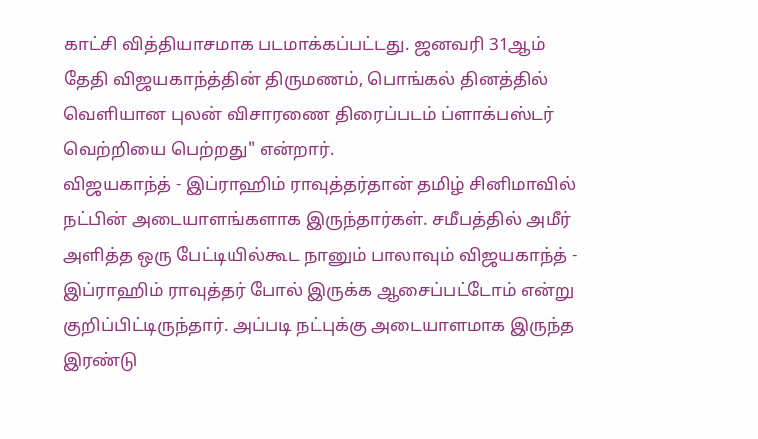காட்சி வித்தியாசமாக படமாக்கப்பட்டது. ஜனவரி 31ஆம் தேதி விஜயகாந்த்தின் திருமணம், பொங்கல் தினத்தில் வெளியான புலன் விசாரணை திரைப்படம் ப்ளாக்பஸ்டர் வெற்றியை பெற்றது" என்றார்.
விஜயகாந்த் - இப்ராஹிம் ராவுத்தர்தான் தமிழ் சினிமாவில் நட்பின் அடையாளங்களாக இருந்தார்கள். சமீபத்தில் அமீர் அளித்த ஒரு பேட்டியில்கூட நானும் பாலாவும் விஜயகாந்த் - இப்ராஹிம் ராவுத்தர் போல் இருக்க ஆசைப்பட்டோம் என்று குறிப்பிட்டிருந்தார். அப்படி நட்புக்கு அடையாளமாக இருந்த இரண்டு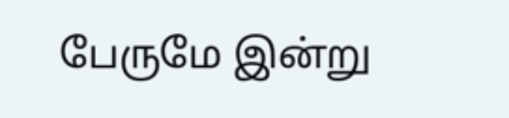பேருமே இன்று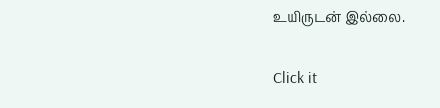உயிருடன் இல்லை.


Click it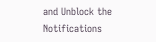and Unblock the Notifications